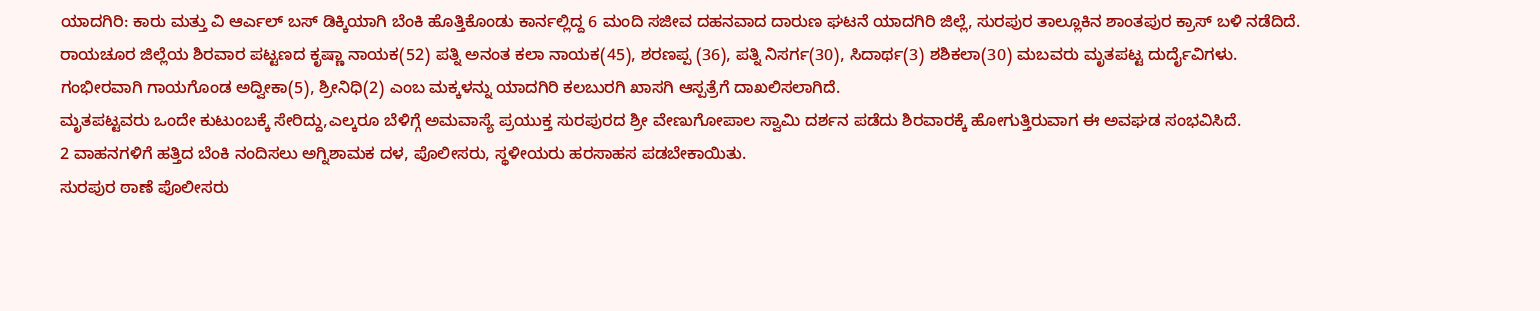ಯಾದಗಿರಿ: ಕಾರು ಮತ್ತು ವಿ ಆರ್ಎಲ್ ಬಸ್ ಡಿಕ್ಕಿಯಾಗಿ ಬೆಂಕಿ ಹೊತ್ತಿಕೊಂಡು ಕಾರ್ನಲ್ಲಿದ್ದ 6 ಮಂದಿ ಸಜೀವ ದಹನವಾದ ದಾರುಣ ಘಟನೆ ಯಾದಗಿರಿ ಜಿಲ್ಲೆ, ಸುರಪುರ ತಾಲ್ಲೂಕಿನ ಶಾಂತಪುರ ಕ್ರಾಸ್ ಬಳಿ ನಡೆದಿದೆ.
ರಾಯಚೂರ ಜಿಲ್ಲೆಯ ಶಿರವಾರ ಪಟ್ಟಣದ ಕೃಷ್ಣಾ ನಾಯಕ(52) ಪತ್ನಿ ಅನಂತ ಕಲಾ ನಾಯಕ(45), ಶರಣಪ್ಪ (36), ಪತ್ನಿ ನಿಸರ್ಗ(30), ಸಿದಾರ್ಥ(3) ಶಶಿಕಲಾ(30) ಮಬವರು ಮೃತಪಟ್ಟ ದುರ್ದೈವಿಗಳು.
ಗಂಭೀರವಾಗಿ ಗಾಯಗೊಂಡ ಅದ್ವೀಕಾ(5), ಶ್ರೀನಿಧಿ(2) ಎಂಬ ಮಕ್ಕಳನ್ನು ಯಾದಗಿರಿ ಕಲಬುರಗಿ ಖಾಸಗಿ ಆಸ್ಪತ್ರೆಗೆ ದಾಖಲಿಸಲಾಗಿದೆ.
ಮೃತಪಟ್ಟವರು ಒಂದೇ ಕುಟುಂಬಕ್ಕೆ ಸೇರಿದ್ದು,ಎಲ್ಕರೂ ಬೆಳಿಗ್ಗೆ ಅಮವಾಸ್ಯೆ ಪ್ರಯುಕ್ತ ಸುರಪುರದ ಶ್ರೀ ವೇಣುಗೋಪಾಲ ಸ್ವಾಮಿ ದರ್ಶನ ಪಡೆದು ಶಿರವಾರಕ್ಕೆ ಹೋಗುತ್ತಿರುವಾಗ ಈ ಅವಘಡ ಸಂಭವಿಸಿದೆ.
2 ವಾಹನಗಳಿಗೆ ಹತ್ತಿದ ಬೆಂಕಿ ನಂದಿಸಲು ಅಗ್ನಿಶಾಮಕ ದಳ, ಪೊಲೀಸರು, ಸ್ಥಳೀಯರು ಹರಸಾಹಸ ಪಡಬೇಕಾಯಿತು.
ಸುರಪುರ ಠಾಣೆ ಪೊಲೀಸರು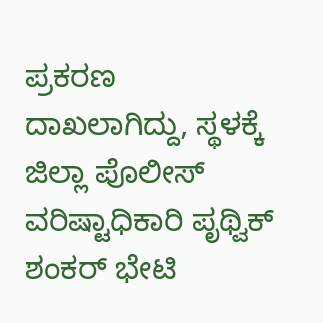ಪ್ರಕರಣ ದಾಖಲಾಗಿದ್ದು, ಸ್ಥಳಕ್ಕೆ ಜಿಲ್ಲಾ ಪೊಲೀಸ್ ವರಿಷ್ಟಾಧಿಕಾರಿ ಪೃಥ್ವಿಕ್ ಶಂಕರ್ ಭೇಟಿ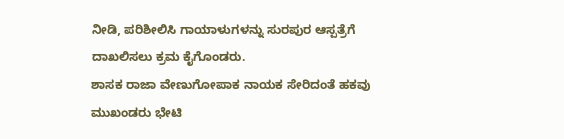ನೀಡಿ, ಪರಿಶೀಲಿಸಿ ಗಾಯಾಳುಗಳನ್ನು ಸುರಪುರ ಆಸ್ಪತ್ರೆಗೆ ದಾಖಲಿಸಲು ಕ್ರಮ ಕೈಗೊಂಡರು.
ಶಾಸಕ ರಾಜಾ ವೇಣುಗೋಪಾಕ ನಾಯಕ ಸೇರಿದಂತೆ ಹಕವು ಮುಖಂಡರು ಭೇಟಿ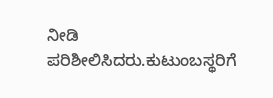ನೀಡಿ ಪರಿಶೀಲಿಸಿದರು.ಕುಟುಂಬಸ್ಥರಿಗೆ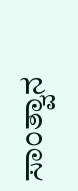ಸಾಂತ್ವಾನ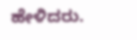ಹೇಳಿದರು.